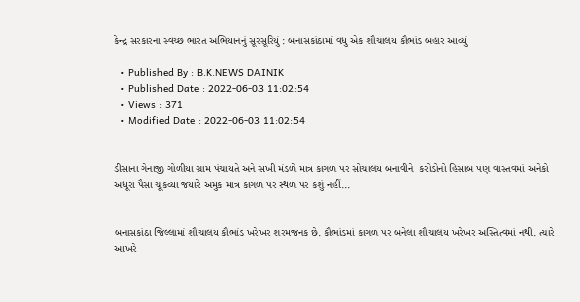કેન્દ્ર સરકારના સ્વચ્છ ભારત અભિયાનનું સૂરસૂરિયું : બનાસકાંઠામાં વધુ એક શૌચાલય કૌભાંડ બહાર આવ્યું

  • Published By : B.K.NEWS DAINIK
  • Published Date : 2022-06-03 11:02:54
  • Views : 371
  • Modified Date : 2022-06-03 11:02:54


ડીસાના ગેનાજી ગોળીયા ગ્રામ પંચાયતે અને સખી મંડળે માત્ર કાગળ પર સોચાલય બનાવીને  કરોડોનો હિસાબ પણ વાસ્તવમાં અનેકો અધૂરા પૈસા ચૂકવ્યા જયારે અમુક માત્ર કાગળ પર સ્થળ પર કશું નહીં...


બનાસકાંઠા જિલ્લામાં શૌચાલય કૌભાંડ ખરેખર શરમજનક છે. કૌભાંડમાં કાગળ પર બનેલા શૌચાલય ખરેખર અસ્તિત્વમાં નથી. ત્યારે આખરે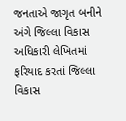જનતાએ જાગૃત બનીને અંગે જિલ્લા વિકાસ અધિકારી લેખિતમાં ફરિયાદ કરતાં જિલ્લા વિકાસ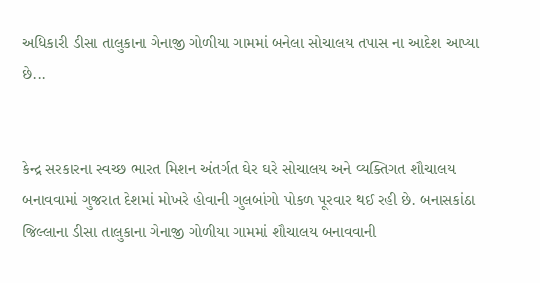અધિકારી ડીસા તાલુકાના ગેનાજી ગોળીયા ગામમાં બનેલા સોચાલય તપાસ ના આદેશ આપ્યા છે...


કેન્દ્ર સરકારના સ્વચ્છ ભારત મિશન અંતર્ગત ઘેર ઘરે સોચાલય અને વ્યક્તિગત શૌચાલય બનાવવામાં ગુજરાત દેશમાં મોખરે હોવાની ગુલબાંગો પોકળ પૂરવાર થઈ રહી છે. બનાસકાંઠા જિલ્લાના ડીસા તાલુકાના ગેનાજી ગોળીયા ગામમાં શૌચાલય બનાવવાની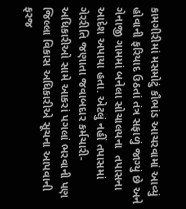કામગીરીમાં મસમોટું કૌભાંડ આચરવામાં આવ્યું હોવાની ફરિયાદ ઉઠતાં તંત્ર સફાળું જાગ્યું છે અને ગેનાજી ગામમાં બનેલા સોચાલયના  તપાસના આદેશ અપાયા હતા. એટલું નહીં તપાસમાં ગેરરીતિ જણાતા જવાબદાર કર્મચારી-અધિકારીઓ સામે આકરાં પગલાં ભરવાની પણ જિલ્લા વિકાસ અધિકારીએ સૂચના આપવાની ફરજ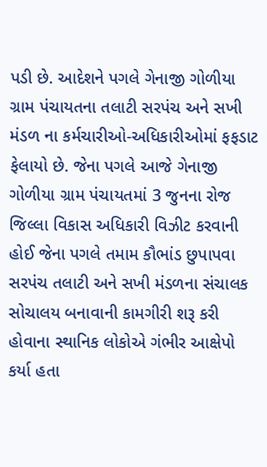પડી છે. આદેશને પગલે ગેનાજી ગોળીયા ગ્રામ પંચાયતના તલાટી સરપંચ અને સખી મંડળ ના કર્મચારીઓ-અધિકારીઓમાં ફફડાટ ફેલાયો છે. જેના પગલે આજે ગેનાજી ગોળીયા ગ્રામ પંચાયતમાં 3 જુનના રોજ જિલ્લા વિકાસ અધિકારી વિઝીટ કરવાની હોઈ જેના પગલે તમામ કૌભાંડ છુપાપવા સરપંચ તલાટી અને સખી મંડળના સંચાલક સોચાલય બનાવાની કામગીરી શરૂ કરી હોવાના સ્થાનિક લોકોએ ગંભીર આક્ષેપો કર્યા હતા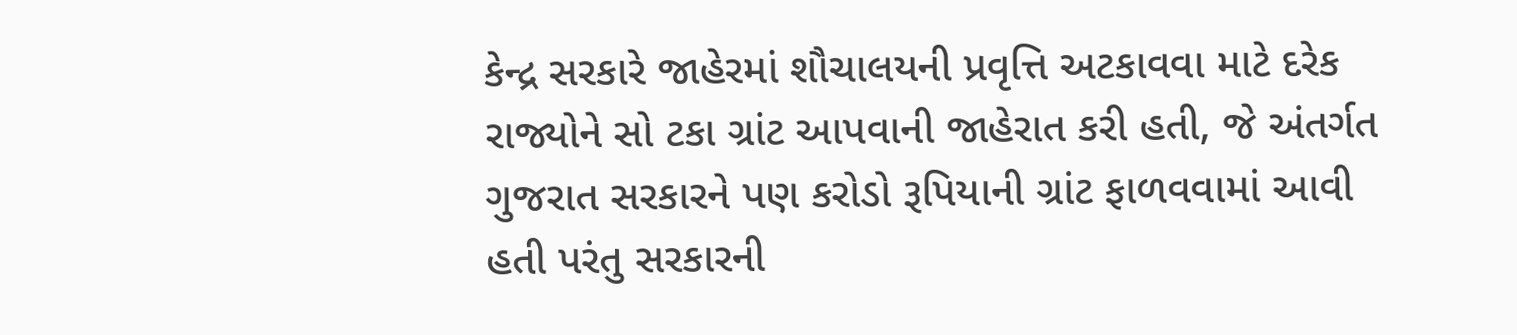કેન્દ્ર સરકારે જાહેરમાં શૌચાલયની પ્રવૃત્તિ અટકાવવા માટે દરેક રાજ્યોને સો ટકા ગ્રાંટ આપવાની જાહેરાત કરી હતી, જે અંતર્ગત ગુજરાત સરકારને પણ કરોડો રૂપિયાની ગ્રાંટ ફાળવવામાં આવી હતી પરંતુ સરકારની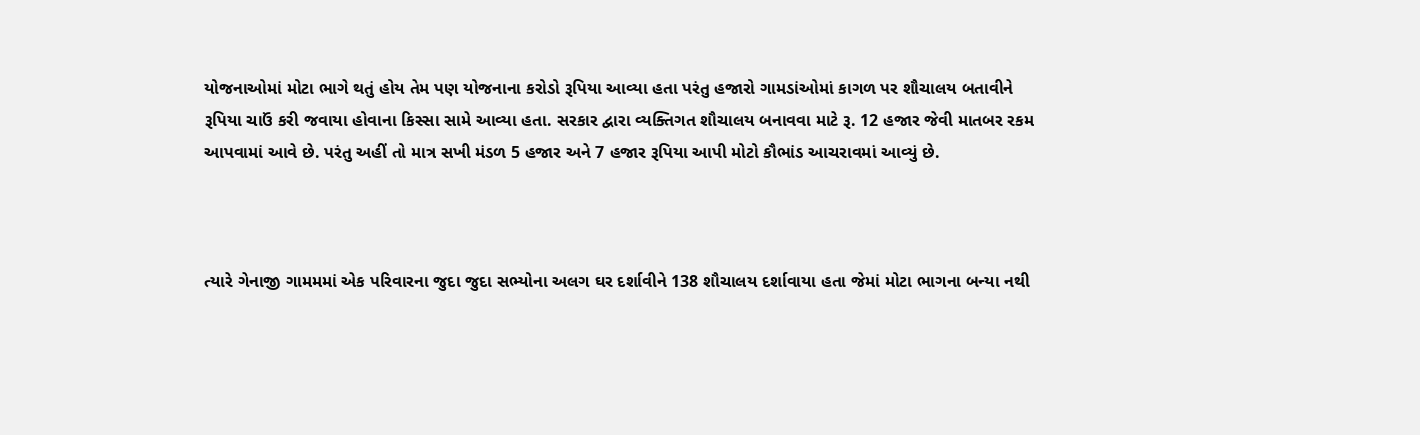યોજનાઓમાં મોટા ભાગે થતું હોય તેમ પણ યોજનાના કરોડો રૂપિયા આવ્યા હતા પરંતુ હજારો ગામડાંઓમાં કાગળ પર શૌચાલય બતાવીને રૂપિયા ચાઉં કરી જવાયા હોવાના કિસ્સા સામે આવ્યા હતા. સરકાર દ્વારા વ્યક્તિગત શૌચાલય બનાવવા માટે રૂ. 12 હજાર જેવી માતબર રકમ આપવામાં આવે છે. પરંતુ અહીં તો માત્ર સખી મંડળ 5 હજાર અને 7 હજાર રૂપિયા આપી મોટો કૌભાંડ આચરાવમાં આવ્યું છે.



ત્યારે ગેનાજી ગામમમાં એક પરિવારના જુદા જુદા સભ્યોના અલગ ઘર દર્શાવીને 138 શૌચાલય દર્શાવાયા હતા જેમાં મોટા ભાગના બન્યા નથી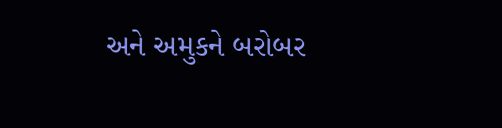અને અમુકને બરોબર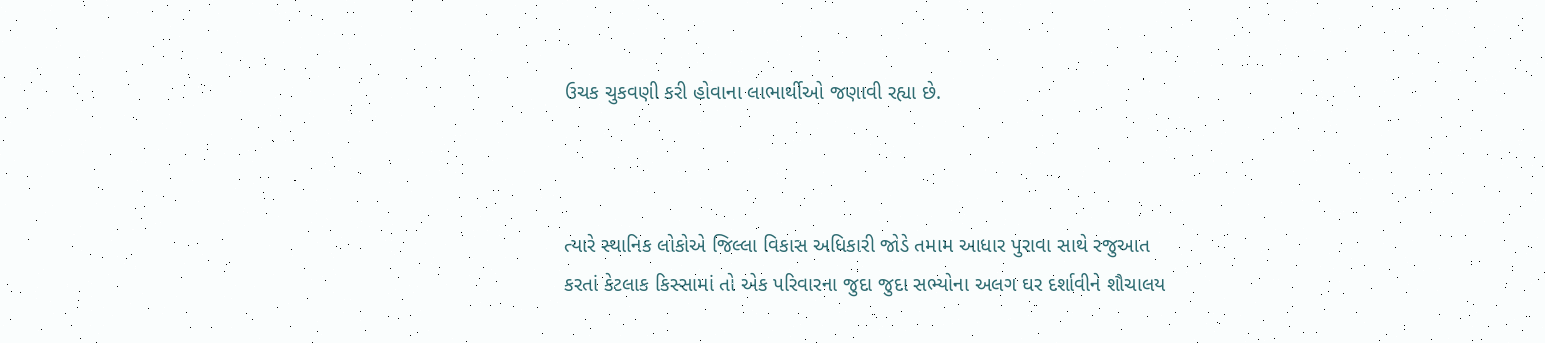ઉચક ચુકવણી કરી હોવાના લાભાર્થીઓ જણાવી રહ્યા છે.



ત્યારે સ્થાનિક લોકોએ જિલ્લા વિકાસ અધિકારી જોડે તમામ આધાર પુરાવા સાથે રજુઆત કરતાં કેટલાક કિસ્સામાં તો એક પરિવારના જુદા જુદા સભ્યોના અલગ ઘર દર્શાવીને શૌચાલય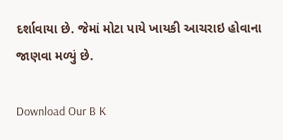દર્શાવાયા છે. જેમાં મોટા પાયે ખાયકી આચરાઇ હોવાના જાણવા મળ્યું છે.

Download Our B K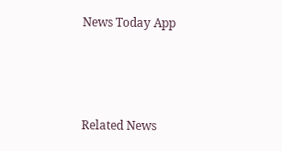News Today App



Related News